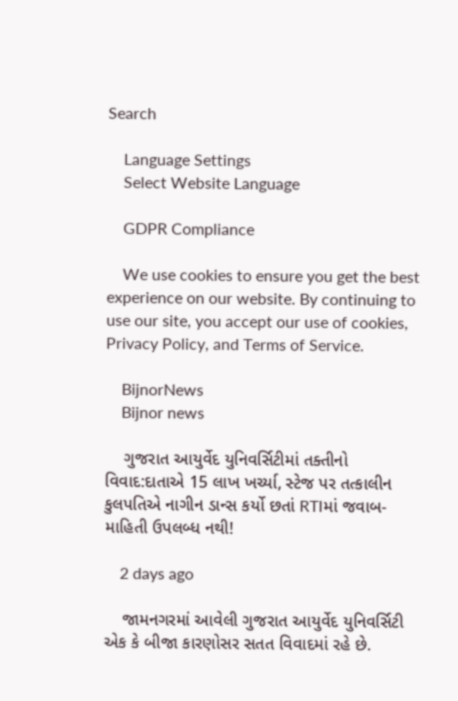Search

    Language Settings
    Select Website Language

    GDPR Compliance

    We use cookies to ensure you get the best experience on our website. By continuing to use our site, you accept our use of cookies, Privacy Policy, and Terms of Service.

    BijnorNews
    Bijnor news

    ગુજરાત આયુર્વેદ યુનિવર્સિટીમાં તક્તીનો વિવાદ:દાતાએ 15 લાખ ખર્ચ્યા, સ્ટેજ પર તત્કાલીન કુલપતિએ નાગીન ડાન્સ કર્યો છતાં RTIમાં જવાબ- માહિતી ઉપલબ્ધ નથી!

    2 days ago

    જામનગરમાં આવેલી ગુજરાત આયુર્વેદ યુનિવર્સિટી એક કે બીજા કારણોસર સતત વિવાદમાં રહે છે.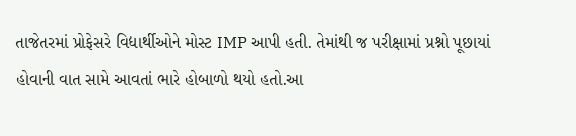તાજેતરમાં પ્રોફેસરે વિદ્યાર્થીઓને મોસ્ટ IMP આપી હતી. તેમાંથી જ પરીક્ષામાં પ્રશ્નો પૂછાયાં હોવાની વાત સામે આવતાં ભારે હોબાળો થયો હતો.આ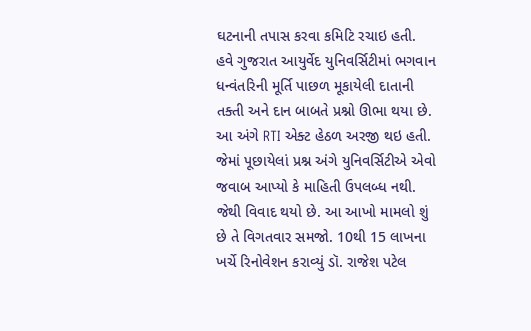ઘટનાની તપાસ કરવા કમિટિ રચાઇ હતી. હવે ગુજરાત આયુર્વેદ યુનિવર્સિટીમાં ભગવાન ધન્વંતરિની મૂર્તિ પાછળ મૂકાયેલી દાતાની તક્તી અને દાન બાબતે પ્રશ્નો ઊભા થયા છે. આ અંગે RTI એક્ટ હેઠળ અરજી થઇ હતી. જેમાં પૂછાયેલાં પ્રશ્ન અંગે યુનિવર્સિટીએ એવો જવાબ આપ્યો કે માહિતી ઉપલબ્ધ નથી. જેથી વિવાદ થયો છે. આ આખો મામલો શું છે તે વિગતવાર સમજો. 10થી 15 લાખના ખર્ચે રિનોવેશન કરાવ્યું ડૉ. રાજેશ પટેલ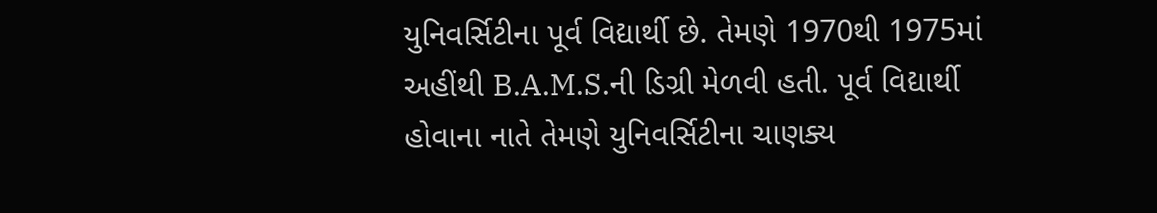યુનિવર્સિટીના પૂર્વ વિદ્યાર્થી છે. તેમણે 1970થી 1975માં અહીંથી B.A.M.S.ની ડિગ્રી મેળવી હતી. પૂર્વ વિદ્યાર્થી હોવાના નાતે તેમણે યુનિવર્સિટીના ચાણક્ય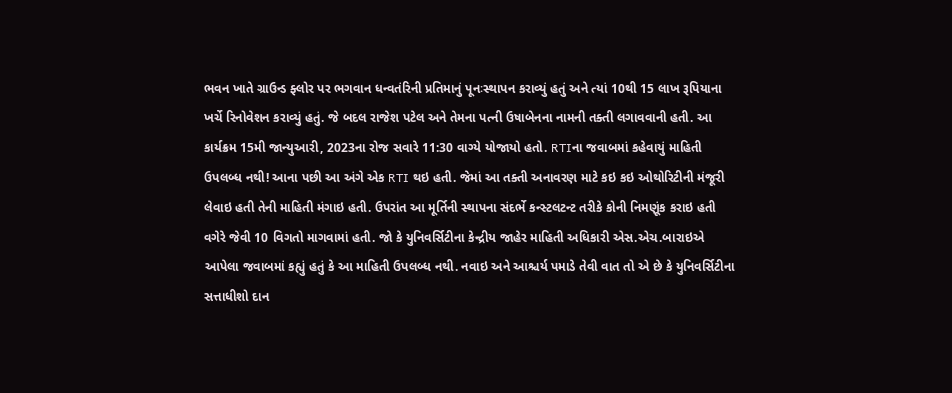ભવન ખાતે ગ્રાઉન્ડ ફ્લોર પર ભગવાન ધન્વતંરિની પ્રતિમાનું પૂનઃસ્થાપન કરાવ્યું હતું અને ત્યાં 10થી 15 લાખ રૂપિયાના ખર્ચે રિનોવેશન કરાવ્યું હતું. જે બદલ રાજેશ પટેલ અને તેમના પત્ની ઉષાબેનના નામની તક્તી લગાવવાની હતી. આ કાર્યક્રમ 15મી જાન્યુઆરી, 2023ના રોજ સવારે 11:30 વાગ્યે યોજાયો હતો. RTIના જવાબમાં કહેવાયું માહિતી ઉપલબ્ધ નથી! આના પછી આ અંગે એક RTI થઇ હતી. જેમાં આ તક્તી અનાવરણ માટે કઇ કઇ ઓથોરિટીની મંજૂરી લેવાઇ હતી તેની માહિતી મંગાઇ હતી. ઉપરાંત આ મૂર્તિની સ્થાપના સંદર્ભે કન્સ્ટલટન્ટ તરીકે કોની નિમણૂંક કરાઇ હતી વગેરે જેવી 10 વિગતો માગવામાં હતી. જો કે યુનિવર્સિટીના કેન્દ્રીય જાહેર માહિતી અધિકારી એસ.એચ.બારાઇએ આપેલા જવાબમાં કહ્યું હતું કે આ માહિતી ઉપલબ્ધ નથી. નવાઇ અને આશ્ચર્ય પમાડે તેવી વાત તો એ છે કે યુનિવર્સિટીના સત્તાધીશો દાન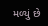મળ્યું છે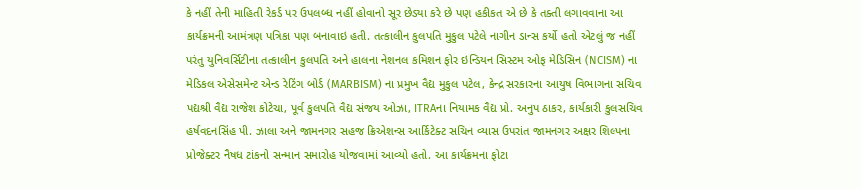કે નહીં તેની માહિતી રેકર્ડ પર ઉપલબ્ધ નહીં હોવાનો સૂર છેડ્યા કરે છે પણ હકીકત એ છે કે તક્તી લગાવવાના આ કાર્યક્રમની આમંત્રણ પત્રિકા પણ બનાવાઇ હતી. તત્કાલીન કુલપતિ મુકુલ પટેલે નાગીન ડાન્સ કર્યો હતો એટલું જ નહીં પરંતુ યુનિવર્સિટીના તત્કાલીન કુલપતિ અને હાલના નેશનલ કમિશન ફોર ઇન્ડિયન સિસ્ટમ ઓફ મેડિસિન (NCISM) ના મેડિકલ એસેસમેન્ટ એન્ડ રેટિંગ બોર્ડ (MARBISM) ના પ્રમુખ વૈદ્ય મુકુલ પટેલ, કેન્દ્ર સરકારના આયુષ વિભાગના સચિવ પદ્યશ્રી વૈદ્ય રાજેશ કોટેચા, પૂર્વ કુલપતિ વૈદ્ય સંજય ઓઝા, ITRAના નિયામક વૈદ્ય પ્રો. અનુપ ઠાકર, કાર્યકારી કુલસચિવ હર્ષવદનસિંહ પી. ઝાલા અને જામનગર સહજ ક્રિએશન્સ આર્કિટેક્ટ સચિન વ્યાસ ઉપરાંત જામનગર અક્ષર શિલ્પના પ્રોજેક્ટર નૈષધ ટાંકનો સન્માન સમારોહ યોજવામાં આવ્યો હતો. આ કાર્યક્રમના ફોટા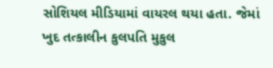સોશિયલ મીડિયામાં વાયરલ થયા હતા. જેમાં ખુદ તત્કાલીન કુલપતિ મુકુલ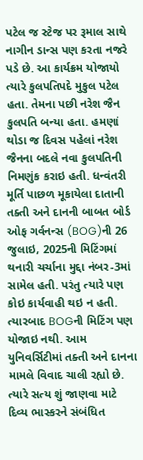પટેલ જ સ્ટેજ પર રૂમાલ સાથે નાગીન ડાન્સ પણ કરતા નજરે પડે છે. આ કાર્યક્રમ યોજાયો ત્યારે કુલપતિપદે મુકુલ પટેલ હતા. તેમના પછી નરેશ જૈન કુલપતિ બન્યા હતા. હમણાં થોડા જ દિવસ પહેલાં નરેશ જૈનના બદલે નવા કુલપતિની નિમણુંક કરાઇ હતી. ધન્વંતરી મૂર્તિ પાછળ મૂકાયેલા દાતાની તક્તી અને દાનની બાબત બોર્ડ ઓફ ગર્વનન્સ (BOG)ની 26 જુલાઇ, 2025ની મિટિંગમાં થનારી ચર્ચાના મુદ્દા નંબર-3માં સામેલ હતી. પરંતુ ત્યારે પણ કોઇ કાર્યવાહી થઇ ન હતી. ત્યારબાદ BOGની મિટિંગ પણ યોજાઇ નથી. આમ યુનિવર્સિટીમાં તક્તી અને દાનના મામલે વિવાદ ચાલી રહ્યો છે. ત્યારે સત્ય શું જાણવા માટે દિવ્ય ભાસ્કરને સંબંધિત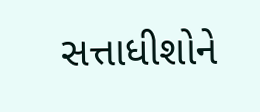સત્તાધીશોને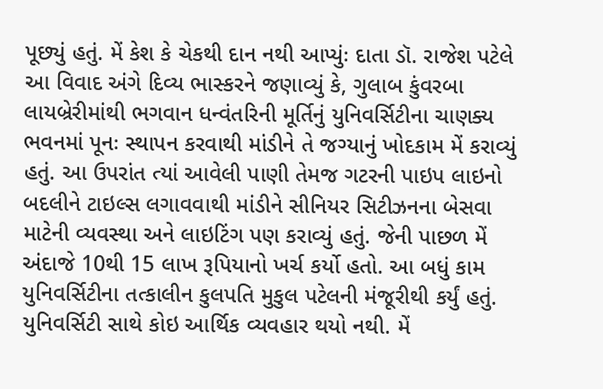પૂછ્યું હતું. મેં કેશ કે ચેકથી દાન નથી આપ્યુંઃ દાતા ડૉ. રાજેશ પટેલે આ વિવાદ અંગે દિવ્ય ભાસ્કરને જણાવ્યું કે, ગુલાબ કુંવરબા લાયબ્રેરીમાંથી ભગવાન ધન્વંતરિની મૂર્તિનું યુનિવર્સિટીના ચાણક્ય ભવનમાં પૂનઃ સ્થાપન કરવાથી માંડીને તે જગ્યાનું ખોદકામ મેં કરાવ્યું હતું. આ ઉપરાંત ત્યાં આવેલી પાણી તેમજ ગટરની પાઇપ લાઇનો બદલીને ટાઇલ્સ લગાવવાથી માંડીને સીનિયર સિટીઝનના બેસવા માટેની વ્યવસ્થા અને લાઇટિંગ પણ કરાવ્યું હતું. જેની પાછળ મેં અંદાજે 10થી 15 લાખ રૂપિયાનો ખર્ચ કર્યો હતો. આ બધું કામ યુનિવર્સિટીના તત્કાલીન કુલપતિ મુકુલ પટેલની મંજૂરીથી કર્યું હતું. યુનિવર્સિટી સાથે કોઇ આર્થિક વ્યવહાર થયો નથી. મેં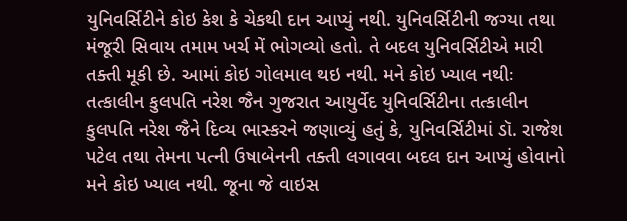યુનિવર્સિટીને કોઇ કેશ કે ચેકથી દાન આપ્યું નથી. યુનિવર્સિટીની જગ્યા તથા મંજૂરી સિવાય તમામ ખર્ચ મેં ભોગવ્યો હતો. તે બદલ યુનિવર્સિટીએ મારી તક્તી મૂકી છે. આમાં કોઇ ગોલમાલ થઇ નથી. મને કોઇ ખ્યાલ નથીઃ તત્કાલીન કુલપતિ નરેશ જૈન ગુજરાત આયુર્વેદ યુનિવર્સિટીના તત્કાલીન કુલપતિ નરેશ જૈને દિવ્ય ભાસ્કરને જણાવ્યું હતું કે, યુનિવર્સિટીમાં ડૉ. રાજેશ પટેલ તથા તેમના પત્ની ઉષાબેનની તક્તી લગાવવા બદલ દાન આપ્યું હોવાનો મને કોઇ ખ્યાલ નથી. જૂના જે વાઇસ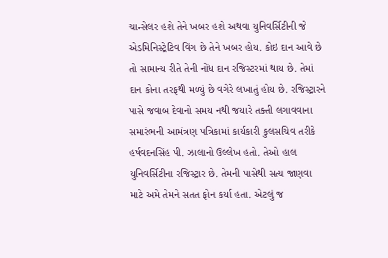ચાન્સેલર હશે તેને ખબર હશે અથવા યુનિવર્સિટીની જે એડમિનિસ્ટ્રેટિવ વિંગ છે તેને ખબર હોય. કોઇ દાન આવે છે તો સામાન્ય રીતે તેની નોંધ દાન રજિસ્ટરમાં થાય છે. તેમાં દાન કોના તરફથી મળ્યું છે વગેરે લખાતું હોય છે. રજિસ્ટ્રારને પાસે જવાબ દેવાનો સમય નથી જયારે તક્તી લગાવવાના સમારંભની આમંત્રણ પત્રિકામાં કાર્યકારી કુલસચિવ તરીકે હર્ષવદનસિંહ પી. ઝાલાનો ઉલ્લેખ હતો. તેઓ હાલ યુનિવર્સિટીના રજિસ્ટ્રાર છે. તેમની પાસેથી સત્ય જાણવા માટે અમે તેમને સતત ફોન કર્યા હતા. એટલું જ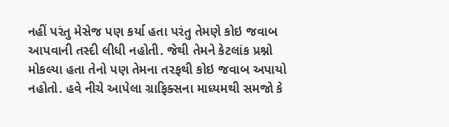નહીં પરંતુ મેસેજ પણ કર્યા હતા પરંતુ તેમણે કોઇ જવાબ આપવાની તસ્દી લીધી નહોતી. જેથી તેમને કેટલાંક પ્રશ્નો મોકલ્યા હતા તેનો પણ તેમના તરફથી કોઇ જવાબ અપાયો નહોતો. હવે નીચે આપેલા ગ્રાફિક્સના માધ્યમથી સમજો કે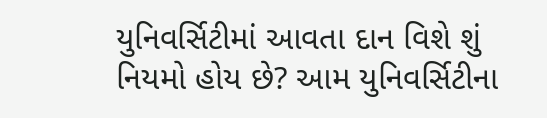યુનિવર્સિટીમાં આવતા દાન વિશે શું નિયમો હોય છે? આમ યુનિવર્સિટીના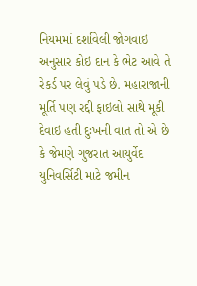નિયમમાં દર્શાવેલી જોગવાઇ અનુસાર કોઇ દાન કે ભેટ આવે તે રેકર્ડ પર લેવું પડે છે. મહારાજાની મૂર્તિ પણ રદ્દી ફાઇલો સાથે મૂકી દેવાઇ હતી દુઃખની વાત તો એ છે કે જેમણે ગુજરાત આયુર્વેદ યુનિવર્સિટી માટે જમીન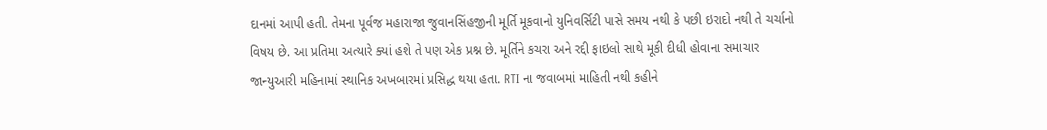દાનમાં આપી હતી. તેમના પૂર્વજ મહારાજા જુવાનસિંહજીની મૂર્તિ મૂકવાનો યુનિવર્સિટી પાસે સમય નથી કે પછી ઇરાદો નથી તે ચર્ચાનો વિષય છે. આ પ્રતિમા અત્યારે ક્યાં હશે તે પણ એક પ્રશ્ન છે. મૂર્તિને કચરા અને રદ્દી ફાઇલો સાથે મૂકી દીધી હોવાના સમાચાર જાન્યુઆરી મહિનામાં સ્થાનિક અખબારમાં પ્રસિદ્ધ થયા હતા. RTI ના જવાબમાં માહિતી નથી કહીને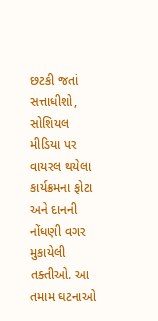છટકી જતાં સત્તાધીશો, સોશિયલ મીડિયા પર વાયરલ થયેલા કાર્યક્રમના ફોટા અને દાનની નોંધણી વગર મુકાયેલી તક્તીઓ. આ તમામ ઘટનાઓ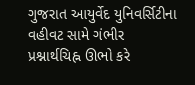ગુજરાત આયુર્વેદ યુનિવર્સિટીના વહીવટ સામે ગંભીર પ્રશ્નાર્થચિહ્ન ઊભો કરે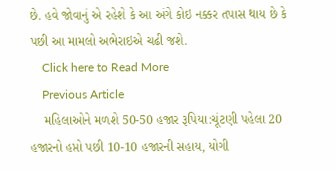છે. હવે જોવાનું એ રહેશે કે આ અંગે કોઇ નક્કર તપાસ થાય છે કે પછી આ મામલો અભેરાઇએ ચઢી જશે.
    Click here to Read More
    Previous Article
    મહિલાઓને મળશે 50-50 હજાર રૂપિયા:ચૂંટણી પહેલા 20 હજારનો હપ્તો પછી 10-10 હજારની સહાય, યોગી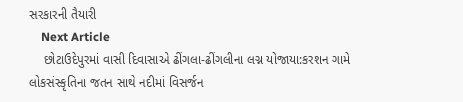સરકારની તૈયારી
    Next Article
    છોટાઉદેપુરમાં વાસી દિવાસાએ ઢીંગલા-ઢીંગલીના લગ્ન યોજાયા:કરશન ગામે લોકસંસ્કૃતિના જતન સાથે નદીમાં વિસર્જન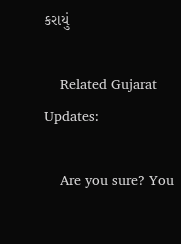કરાયું

    Related Gujarat Updates:

    Are you sure? You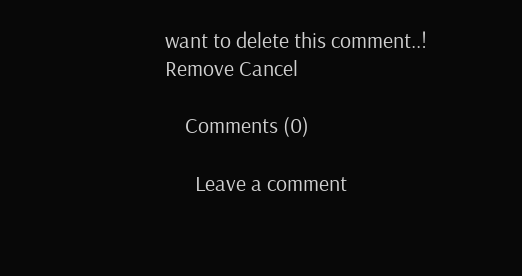want to delete this comment..! Remove Cancel

    Comments (0)

      Leave a comment